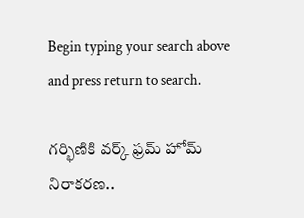Begin typing your search above and press return to search.

గర్భిణికి వర్క్ ఫ్రమ్ హోమ్ నిరాకరణ..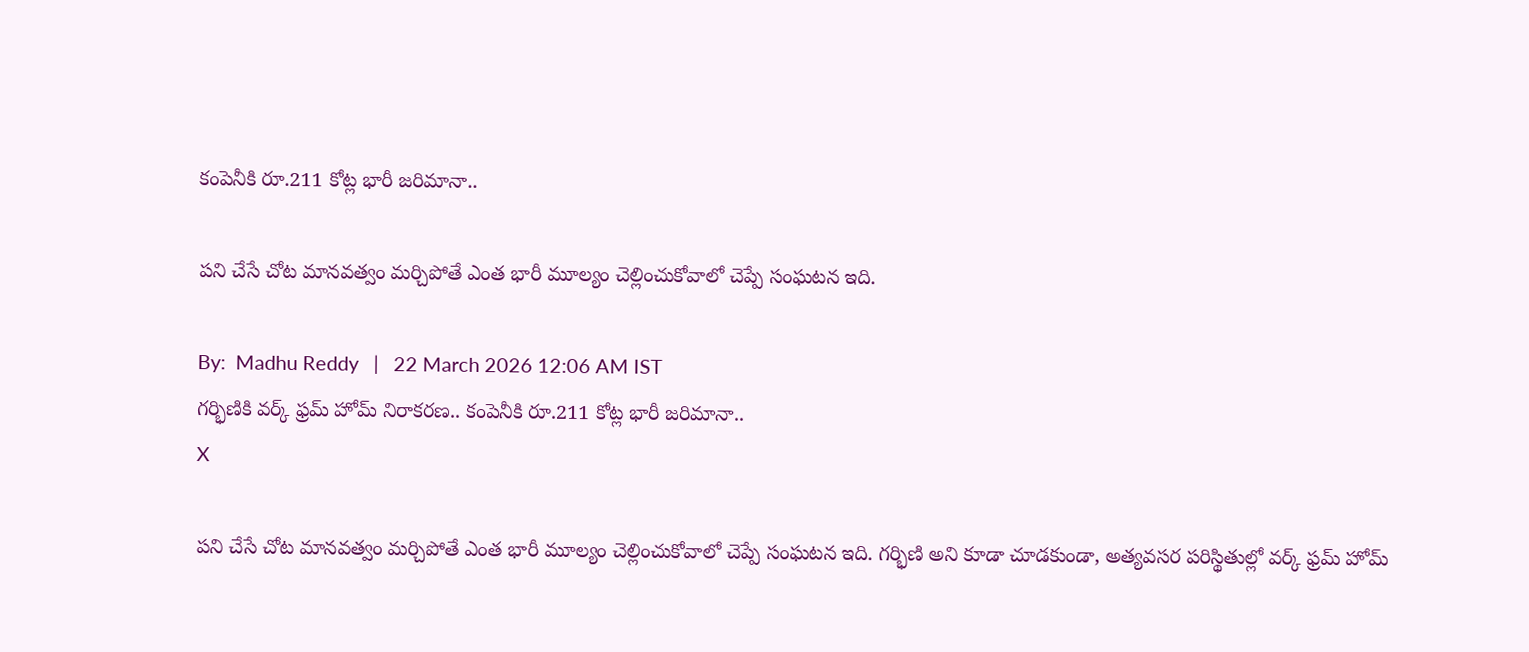కంపెనీకి రూ.211 కోట్ల భారీ జరిమానా..

పని చేసే చోట మానవత్వం మర్చిపోతే ఎంత భారీ మూల్యం చెల్లించుకోవాలో చెప్పే సంఘటన ఇది.

By:  Madhu Reddy   |   22 March 2026 12:06 AM IST
గర్భిణికి వర్క్ ఫ్రమ్ హోమ్ నిరాకరణ.. కంపెనీకి రూ.211 కోట్ల భారీ జరిమానా..
X

పని చేసే చోట మానవత్వం మర్చిపోతే ఎంత భారీ మూల్యం చెల్లించుకోవాలో చెప్పే సంఘటన ఇది. గర్భిణి అని కూడా చూడకుండా, అత్యవసర పరిస్థితుల్లో వర్క్ ఫ్రమ్ హోమ్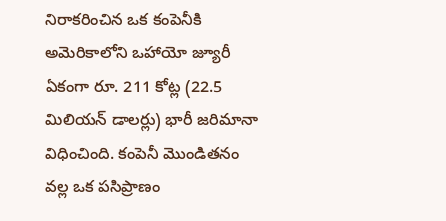నిరాకరించిన ఒక కంపెనీకి అమెరికాలోని ఒహాయో జ్యూరీ ఏకంగా రూ. 211 కోట్ల (22.5 మిలియన్ డాలర్లు) భారీ జరిమానా విధించింది. కంపెనీ మొండితనం వల్ల ఒక పసిప్రాణం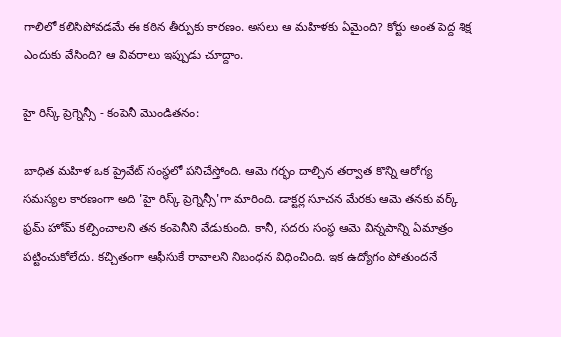గాలిలో కలిసిపోవడమే ఈ కఠిన తీర్పుకు కారణం. అసలు ఆ మహిళకు ఏమైంది? కోర్టు అంత పెద్ద శిక్ష ఎందుకు వేసింది? ఆ వివరాలు ఇప్పుడు చూద్దాం.

హై రిస్క్ ప్రెగ్నెన్సీ - కంపెనీ మొండితనం:

బాధిత మహిళ ఒక ప్రైవేట్ సంస్థలో పనిచేస్తోంది. ఆమె గర్భం దాల్చిన తర్వాత కొన్ని ఆరోగ్య సమస్యల కారణంగా అది 'హై రిస్క్ ప్రెగ్నెన్సీ'గా మారింది. డాక్టర్ల సూచన మేరకు ఆమె తనకు వర్క్ ఫ్రమ్ హోమ్ కల్పించాలని తన కంపెనీని వేడుకుంది. కానీ, సదరు సంస్థ ఆమె విన్నపాన్ని ఏమాత్రం పట్టించుకోలేదు. కచ్చితంగా ఆఫీసుకే రావాలని నిబంధన విధించింది. ఇక ఉద్యోగం పోతుందనే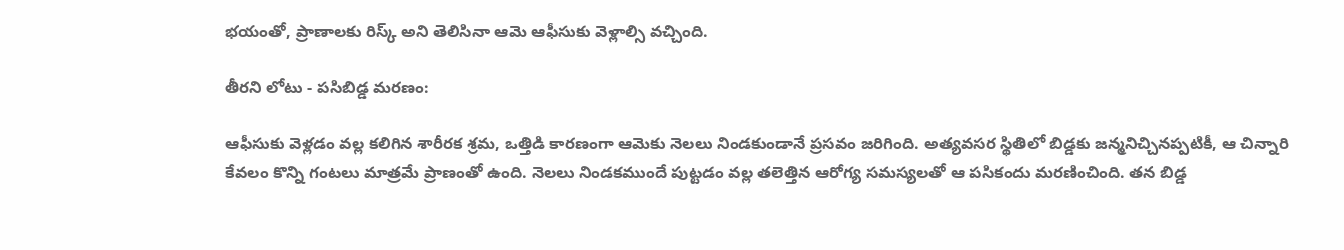భయంతో, ప్రాణాలకు రిస్క్ అని తెలిసినా ఆమె ఆఫీసుకు వెళ్లాల్సి వచ్చింది.

తీరని లోటు - పసిబిడ్డ మరణం:

ఆఫీసుకు వెళ్లడం వల్ల కలిగిన శారీరక శ్రమ, ఒత్తిడి కారణంగా ఆమెకు నెలలు నిండకుండానే ప్రసవం జరిగింది. అత్యవసర స్థితిలో బిడ్డకు జన్మనిచ్చినప్పటికీ, ఆ చిన్నారి కేవలం కొన్ని గంటలు మాత్రమే ప్రాణంతో ఉంది. నెలలు నిండకముందే పుట్టడం వల్ల తలెత్తిన ఆరోగ్య సమస్యలతో ఆ పసికందు మరణించింది. తన బిడ్డ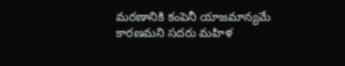మరణానికి కంపెనీ యాజమాన్యమే కారణమని సదరు మహిళ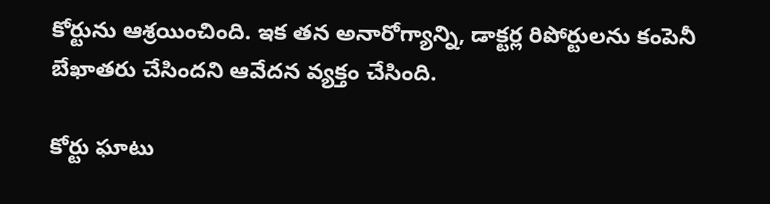కోర్టును ఆశ్రయించింది. ఇక తన అనారోగ్యాన్ని, డాక్టర్ల రిపోర్టులను కంపెనీ బేఖాతరు చేసిందని ఆవేదన వ్యక్తం చేసింది.

కోర్టు ఘాటు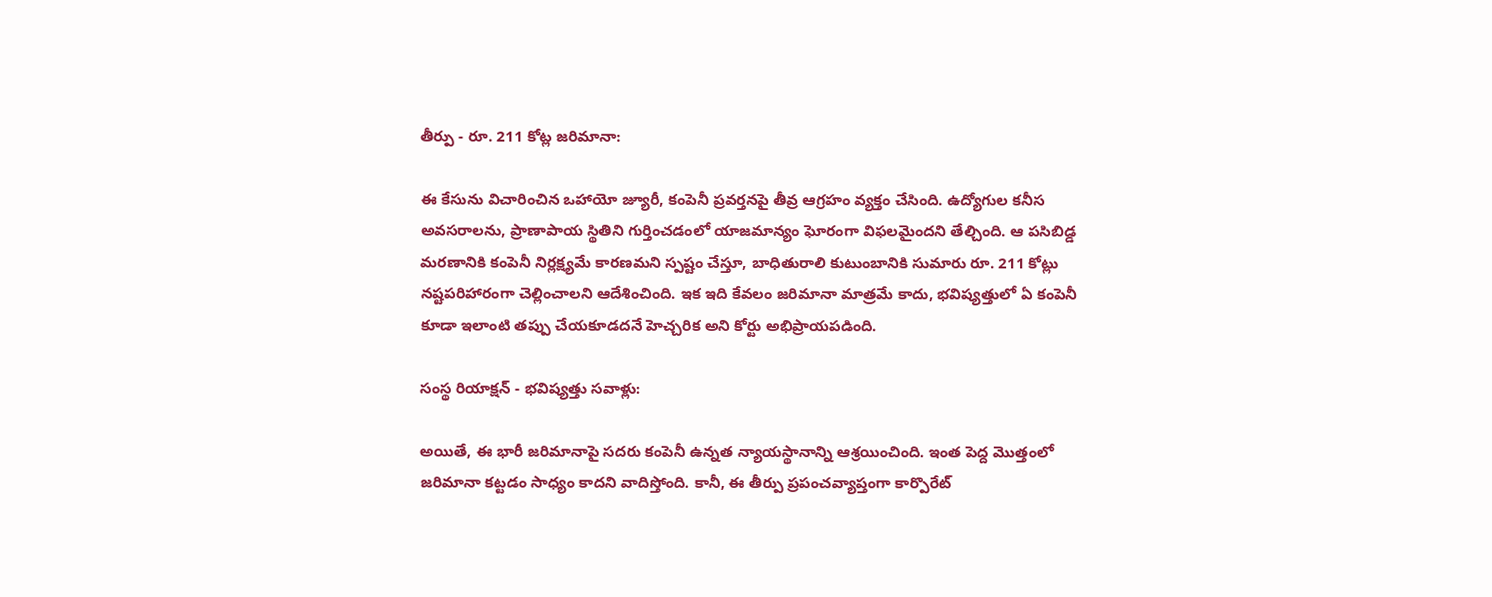తీర్పు - రూ. 211 కోట్ల జరిమానా:

ఈ కేసును విచారించిన ఒహాయో జ్యూరీ, కంపెనీ ప్రవర్తనపై తీవ్ర ఆగ్రహం వ్యక్తం చేసింది. ఉద్యోగుల కనీస అవసరాలను, ప్రాణాపాయ స్థితిని గుర్తించడంలో యాజమాన్యం ఘోరంగా విఫలమైందని తేల్చింది. ఆ పసిబిడ్డ మరణానికి కంపెనీ నిర్లక్ష్యమే కారణమని స్పష్టం చేస్తూ, బాధితురాలి కుటుంబానికి సుమారు రూ. 211 కోట్లు నష్టపరిహారంగా చెల్లించాలని ఆదేశించింది. ఇక ఇది కేవలం జరిమానా మాత్రమే కాదు, భవిష్యత్తులో ఏ కంపెనీ కూడా ఇలాంటి తప్పు చేయకూడదనే హెచ్చరిక అని కోర్టు అభిప్రాయపడింది.

సంస్థ రియాక్షన్ - భవిష్యత్తు సవాళ్లు:

అయితే, ఈ భారీ జరిమానాపై సదరు కంపెనీ ఉన్నత న్యాయస్థానాన్ని ఆశ్రయించింది. ఇంత పెద్ద మొత్తంలో జరిమానా కట్టడం సాధ్యం కాదని వాదిస్తోంది. కానీ, ఈ తీర్పు ప్రపంచవ్యాప్తంగా కార్పొరేట్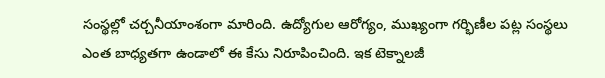సంస్థల్లో చర్చనీయాంశంగా మారింది. ఉద్యోగుల ఆరోగ్యం, ముఖ్యంగా గర్భిణీల పట్ల సంస్థలు ఎంత బాధ్యతగా ఉండాలో ఈ కేసు నిరూపించింది. ఇక టెక్నాలజీ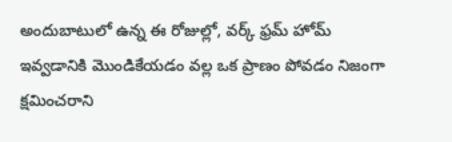అందుబాటులో ఉన్న ఈ రోజుల్లో, వర్క్ ఫ్రమ్ హోమ్ ఇవ్వడానికి మొండికేయడం వల్ల ఒక ప్రాణం పోవడం నిజంగా క్షమించరాని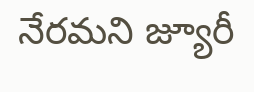నేరమని జ్యూరీ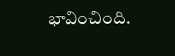భావించింది.